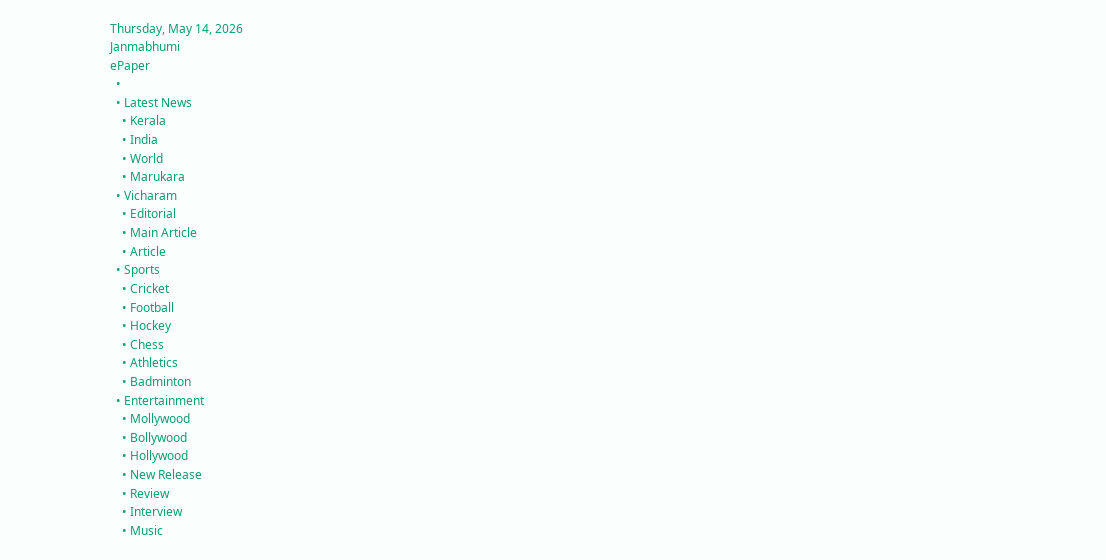Thursday, May 14, 2026
Janmabhumi
ePaper
  •
  • Latest News
    • Kerala
    • India
    • World
    • Marukara
  • Vicharam
    • Editorial
    • Main Article
    • Article
  • Sports
    • Cricket
    • Football
    • Hockey
    • Chess
    • Athletics
    • Badminton
  • Entertainment
    • Mollywood
    • Bollywood
    • Hollywood
    • New Release
    • Review
    • Interview
    • Music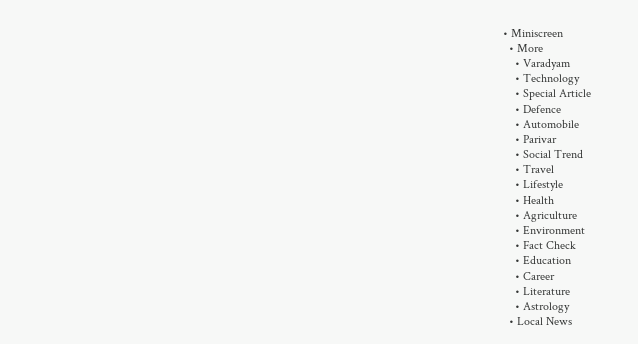• Miniscreen
  • More
    • Varadyam
    • Technology
    • Special Article
    • Defence
    • Automobile
    • Parivar
    • Social Trend
    • Travel
    • Lifestyle
    • Health
    • Agriculture
    • Environment
    • Fact Check
    • Education
    • Career
    • Literature
    • Astrology
  • Local News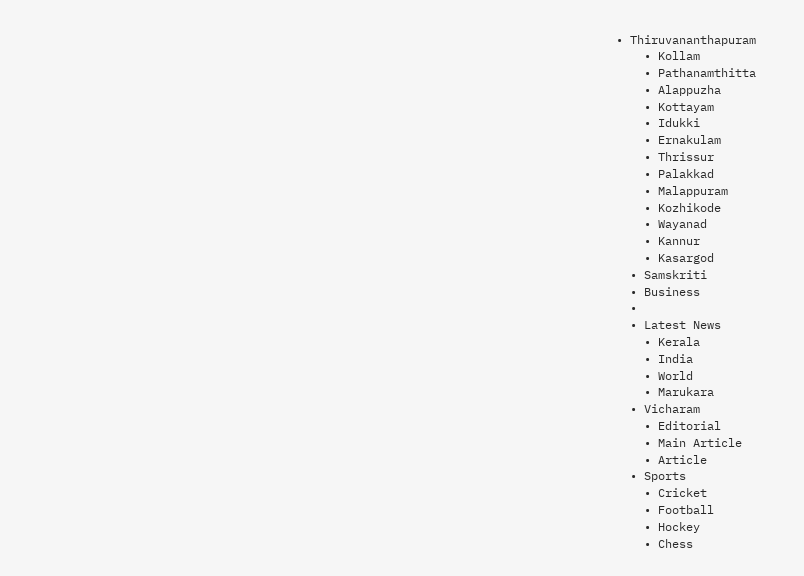• Thiruvananthapuram
    • Kollam
    • Pathanamthitta
    • Alappuzha
    • Kottayam
    • Idukki
    • Ernakulam
    • Thrissur
    • Palakkad
    • Malappuram
    • Kozhikode
    • Wayanad
    • Kannur
    • Kasargod
  • Samskriti
  • Business
  •
  • Latest News
    • Kerala
    • India
    • World
    • Marukara
  • Vicharam
    • Editorial
    • Main Article
    • Article
  • Sports
    • Cricket
    • Football
    • Hockey
    • Chess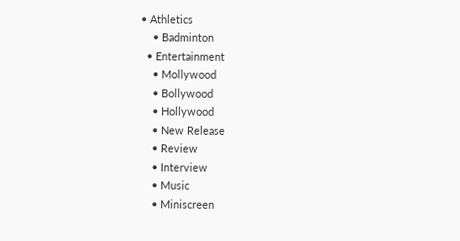• Athletics
    • Badminton
  • Entertainment
    • Mollywood
    • Bollywood
    • Hollywood
    • New Release
    • Review
    • Interview
    • Music
    • Miniscreen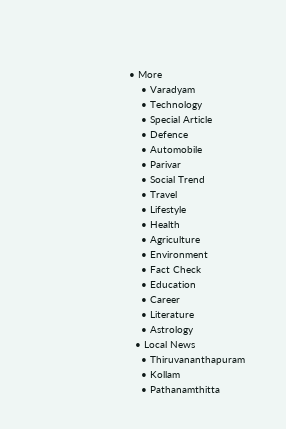• More
    • Varadyam
    • Technology
    • Special Article
    • Defence
    • Automobile
    • Parivar
    • Social Trend
    • Travel
    • Lifestyle
    • Health
    • Agriculture
    • Environment
    • Fact Check
    • Education
    • Career
    • Literature
    • Astrology
  • Local News
    • Thiruvananthapuram
    • Kollam
    • Pathanamthitta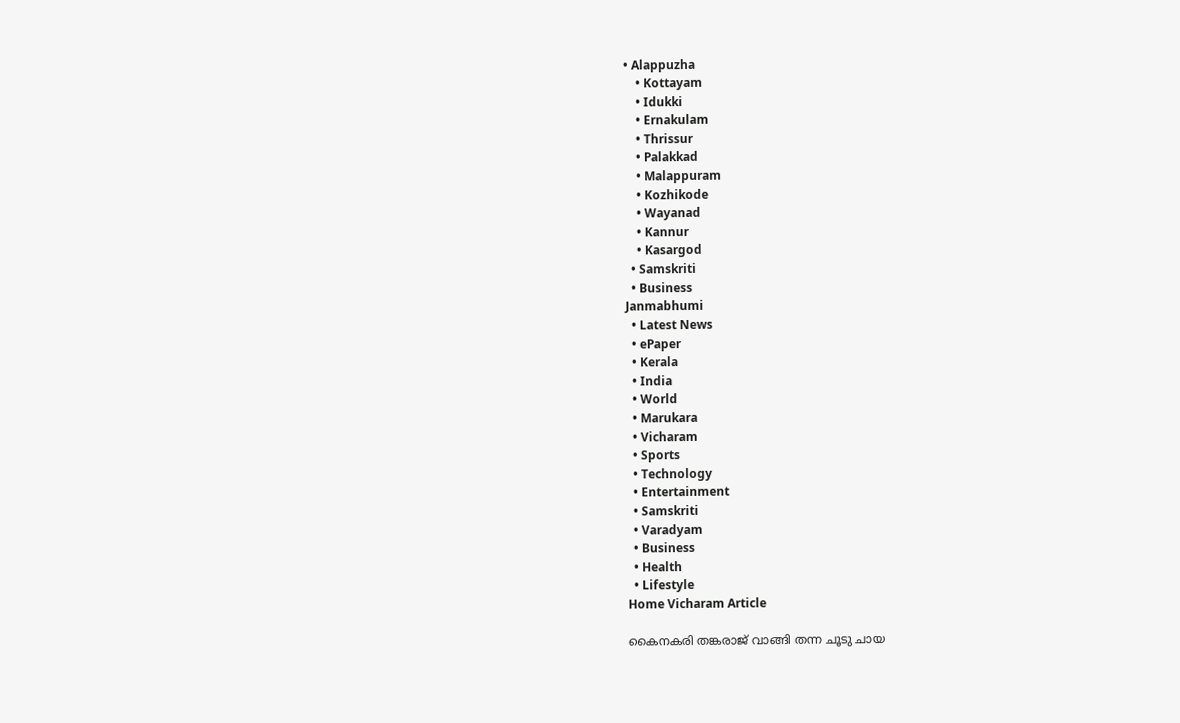• Alappuzha
    • Kottayam
    • Idukki
    • Ernakulam
    • Thrissur
    • Palakkad
    • Malappuram
    • Kozhikode
    • Wayanad
    • Kannur
    • Kasargod
  • Samskriti
  • Business
Janmabhumi
  • Latest News
  • ePaper
  • Kerala
  • India
  • World
  • Marukara
  • Vicharam
  • Sports
  • Technology
  • Entertainment
  • Samskriti
  • Varadyam
  • Business
  • Health
  • Lifestyle
Home Vicharam Article

കൈനകരി തങ്കരാജ് വാങ്ങി തന്ന ചൂടു ചായ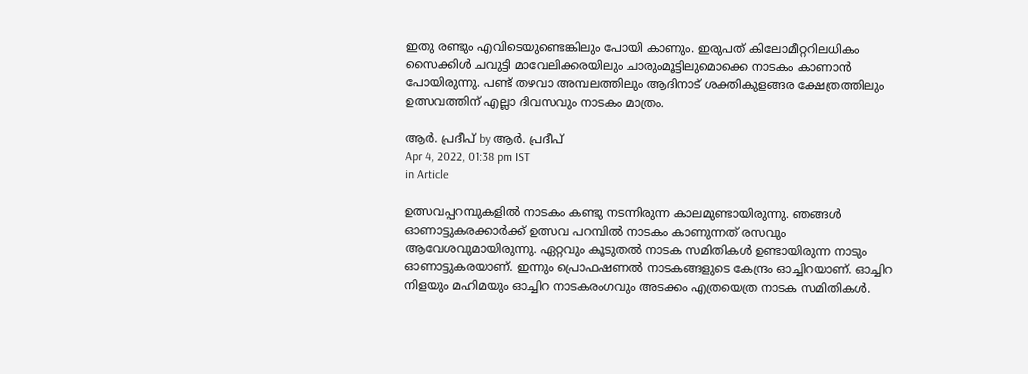ഇതു രണ്ടും എവിടെയുണ്ടെങ്കിലും പോയി കാണും. ഇരുപത് കിലോമീറ്ററിലധികം സൈക്കിള്‍ ചവുട്ടി മാവേലിക്കരയിലും ചാരുംമൂട്ടിലുമൊക്കെ നാടകം കാണാന്‍ പോയിരുന്നു. പണ്ട് തഴവാ അമ്പലത്തിലും ആദിനാട് ശക്തികുളങ്ങര ക്ഷേത്രത്തിലും ഉത്സവത്തിന് എല്ലാ ദിവസവും നാടകം മാത്രം.

ആര്‍. പ്രദീപ് by ആര്‍. പ്രദീപ്
Apr 4, 2022, 01:38 pm IST
in Article

ഉത്സവപ്പറമ്പുകളില്‍ നാടകം കണ്ടു നടന്നിരുന്ന കാലമുണ്ടായിരുന്നു. ഞങ്ങള്‍ ഓണാട്ടുകരക്കാര്‍ക്ക് ഉത്സവ പറമ്പില്‍ നാടകം കാണുന്നത് രസവും ആവേശവുമായിരുന്നു. ഏറ്റവും കൂടുതല്‍ നാടക സമിതികള്‍ ഉണ്ടായിരുന്ന നാടും ഓണാട്ടുകരയാണ്. ഇന്നും പ്രൊഫഷണല്‍ നാടകങ്ങളുടെ കേന്ദ്രം ഓച്ചിറയാണ്. ഓച്ചിറ നിളയും മഹിമയും ഓച്ചിറ നാടകരംഗവും അടക്കം എത്രയെത്ര നാടക സമിതികള്‍.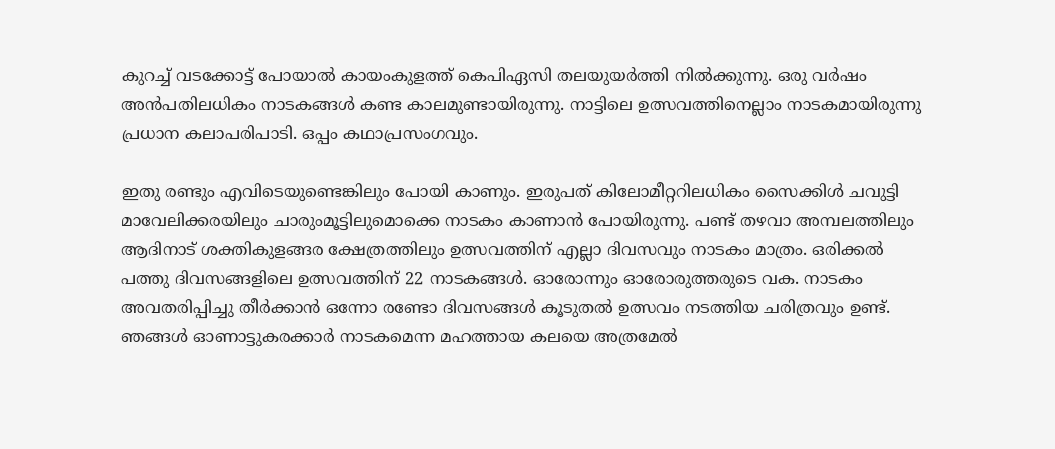കുറച്ച് വടക്കോട്ട് പോയാല്‍ കായംകുളത്ത് കെപിഏസി തലയുയര്‍ത്തി നില്‍ക്കുന്നു. ഒരു വര്‍ഷം അന്‍പതിലധികം നാടകങ്ങള്‍ കണ്ട കാലമുണ്ടായിരുന്നു. നാട്ടിലെ ഉത്സവത്തിനെല്ലാം നാടകമായിരുന്നു പ്രധാന കലാപരിപാടി. ഒപ്പം കഥാപ്രസംഗവും.

ഇതു രണ്ടും എവിടെയുണ്ടെങ്കിലും പോയി കാണും. ഇരുപത് കിലോമീറ്ററിലധികം സൈക്കിള്‍ ചവുട്ടി മാവേലിക്കരയിലും ചാരുംമൂട്ടിലുമൊക്കെ നാടകം കാണാന്‍ പോയിരുന്നു. പണ്ട് തഴവാ അമ്പലത്തിലും ആദിനാട് ശക്തികുളങ്ങര ക്ഷേത്രത്തിലും ഉത്സവത്തിന് എല്ലാ ദിവസവും നാടകം മാത്രം. ഒരിക്കല്‍ പത്തു ദിവസങ്ങളിലെ ഉത്സവത്തിന് 22 നാടകങ്ങള്‍. ഓരോന്നും ഓരോരുത്തരുടെ വക. നാടകം അവതരിപ്പിച്ചു തീര്‍ക്കാന്‍ ഒന്നോ രണ്ടോ ദിവസങ്ങള്‍ കൂടുതല്‍ ഉത്സവം നടത്തിയ ചരിത്രവും ഉണ്ട്. ഞങ്ങള്‍ ഓണാട്ടുകരക്കാര്‍ നാടകമെന്ന മഹത്തായ കലയെ അത്രമേല്‍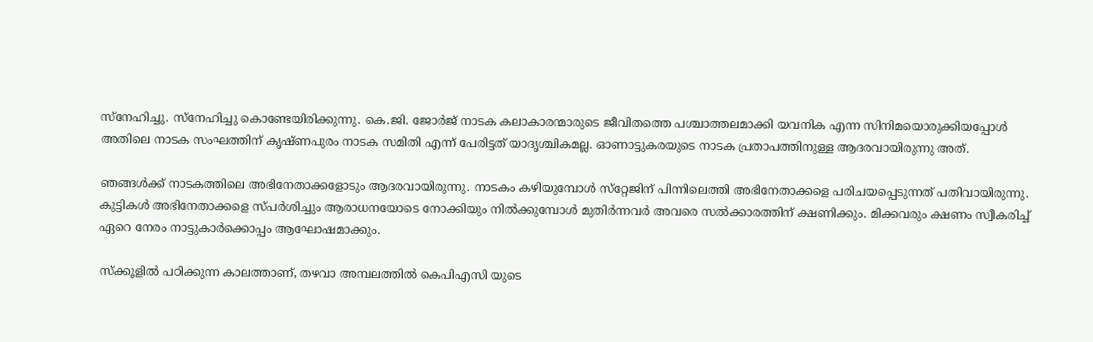സ്‌നേഹിച്ചു. സ്‌നേഹിച്ചു കൊണ്ടേയിരിക്കുന്നു. കെ.ജി. ജോര്‍ജ് നാടക കലാകാരന്മാരുടെ ജീവിതത്തെ പശ്ചാത്തലമാക്കി യവനിക എന്ന സിനിമയൊരുക്കിയപ്പോള്‍ അതിലെ നാടക സംഘത്തിന് കൃഷ്ണപുരം നാടക സമിതി എന്ന് പേരിട്ടത് യാദൃശ്ചികമല്ല. ഓണാട്ടുകരയുടെ നാടക പ്രതാപത്തിനുള്ള ആദരവായിരുന്നു അത്.

ഞങ്ങള്‍ക്ക് നാടകത്തിലെ അഭിനേതാക്കളോടും ആദരവായിരുന്നു. നാടകം കഴിയുമ്പോള്‍ സ്‌റ്റേജിന് പിന്നിലെത്തി അഭിനേതാക്കളെ പരിചയപ്പെടുന്നത് പതിവായിരുന്നു. കുട്ടികള്‍ അഭിനേതാക്കളെ സ്പര്‍ശിച്ചും ആരാധനയോടെ നോക്കിയും നില്‍ക്കുമ്പോള്‍ മുതിര്‍ന്നവര്‍ അവരെ സല്‍ക്കാരത്തിന് ക്ഷണിക്കും. മിക്കവരും ക്ഷണം സ്വീകരിച്ച് ഏറെ നേരം നാട്ടുകാര്‍ക്കൊപ്പം ആഘോഷമാക്കും.

സ്‌ക്കൂളില്‍ പഠിക്കുന്ന കാലത്താണ്, തഴവാ അമ്പലത്തില്‍ കെപിഎസി യുടെ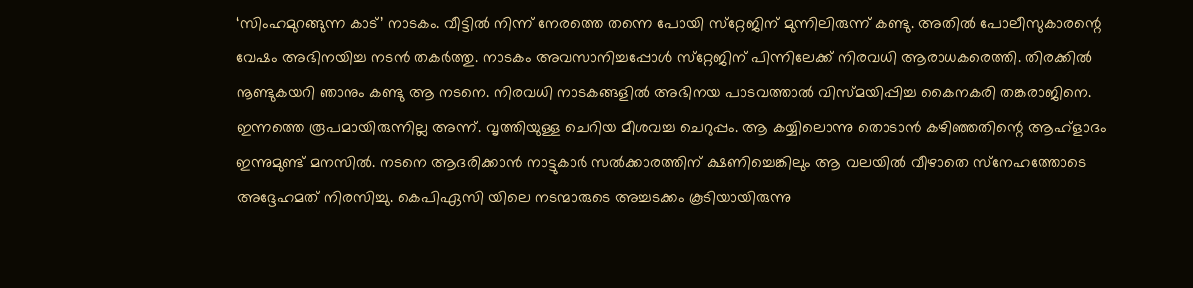‘സിംഹമുറങ്ങുന്ന കാട്’ നാടകം. വീട്ടില്‍ നിന്ന് നേരത്തെ തന്നെ പോയി സ്‌റ്റേജിന് മുന്നിലിരുന്ന് കണ്ടു. അതില്‍ പോലീസുകാരന്റെ വേഷം അഭിനയിച്ച നടന്‍ തകര്‍ത്തു. നാടകം അവസാനിച്ചപ്പോള്‍ സ്‌റ്റേജിന് പിന്നിലേക്ക് നിരവധി ആരാധകരെത്തി. തിരക്കില്‍ നൂണ്ടുകയറി ഞാനും കണ്ടു ആ നടനെ. നിരവധി നാടകങ്ങളില്‍ അഭിനയ പാടവത്താല്‍ വിസ്മയിപ്പിച്ച കൈനകരി തങ്കരാജിനെ. ഇന്നത്തെ രൂപമായിരുന്നില്ല അന്ന്. വൃത്തിയുള്ള ചെറിയ മീശവച്ച ചെറുപ്പം. ആ കയ്യിലൊന്നു തൊടാന്‍ കഴിഞ്ഞതിന്റെ ആഹ്‌ളാദം ഇന്നുമുണ്ട് മനസില്‍. നടനെ ആദരിക്കാന്‍ നാട്ടുകാര്‍ സല്‍ക്കാരത്തിന് ക്ഷണിച്ചെങ്കിലും ആ വലയില്‍ വീഴാതെ സ്‌നേഹത്തോടെ അദ്ദേഹമത് നിരസിച്ചു. കെപിഏസി യിലെ നടന്മാരുടെ അച്ചടക്കം കൂടിയായിരുന്നു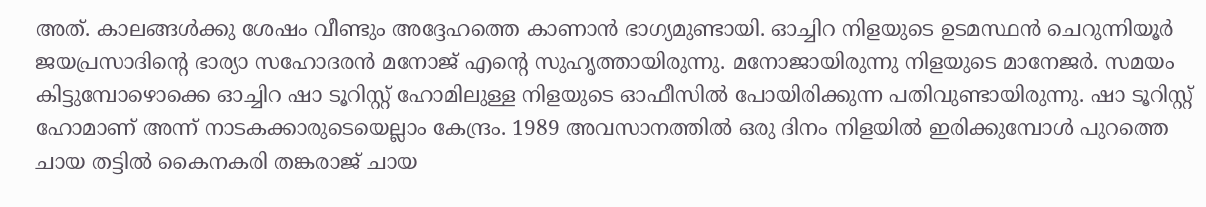അത്. കാലങ്ങള്‍ക്കു ശേഷം വീണ്ടും അദ്ദേഹത്തെ കാണാന്‍ ഭാഗ്യമുണ്ടായി. ഓച്ചിറ നിളയുടെ ഉടമസ്ഥന്‍ ചെറുന്നിയൂര്‍ ജയപ്രസാദിന്റെ ഭാര്യാ സഹോദരന്‍ മനോജ് എന്റെ സുഹൃത്തായിരുന്നു. മനോജായിരുന്നു നിളയുടെ മാനേജര്‍. സമയം കിട്ടുമ്പോഴൊക്കെ ഓച്ചിറ ഷാ ടൂറിസ്റ്റ് ഹോമിലുള്ള നിളയുടെ ഓഫീസില്‍ പോയിരിക്കുന്ന പതിവുണ്ടായിരുന്നു. ഷാ ടൂറിസ്റ്റ് ഹോമാണ് അന്ന് നാടകക്കാരുടെയെല്ലാം കേന്ദ്രം. 1989 അവസാനത്തില്‍ ഒരു ദിനം നിളയില്‍ ഇരിക്കുമ്പോള്‍ പുറത്തെ ചായ തട്ടില്‍ കൈനകരി തങ്കരാജ് ചായ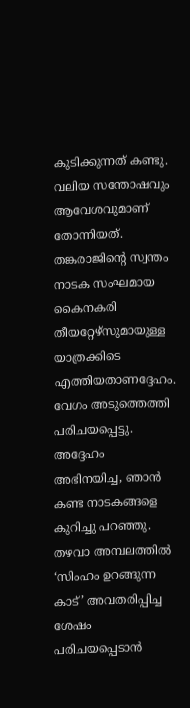കുടിക്കുന്നത് കണ്ടു.  വലിയ സന്തോഷവും ആവേശവുമാണ് തോന്നിയത്. തങ്കരാജിന്റെ സ്വന്തം നാടക സംഘമായ കൈനകരി തീയറ്റേഴ്‌സുമായുള്ള യാത്രക്കിടെ എത്തിയതാണദ്ദേഹം. വേഗം അടുത്തെത്തി പരിചയപ്പെട്ടു. അദ്ദേഹം അഭിനയിച്ച, ഞാന്‍ കണ്ട നാടകങ്ങളെ കുറിച്ചു പറഞ്ഞു. തഴവാ അമ്പലത്തില്‍ ‘സിംഹം ഉറങ്ങുന്ന കാട്’ അവതരിപ്പിച്ച ശേഷം പരിചയപ്പെടാന്‍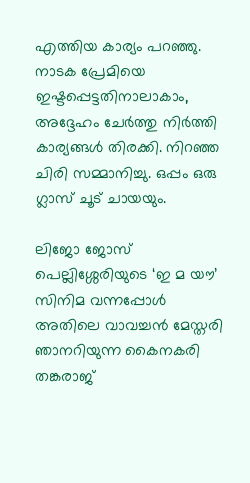എത്തിയ കാര്യം പറഞ്ഞു. നാടക പ്രേമിയെ ഇഷ്ടപ്പെട്ടതിനാലാകാം, അദ്ദേഹം ചേര്‍ത്തു നിര്‍ത്തി കാര്യങ്ങള്‍ തിരക്കി. നിറഞ്ഞ ചിരി സമ്മാനിച്ചു. ഒപ്പം ഒരു ഗ്ലാസ് ചൂട് ചായയും.

ലിജോ ജോസ് പെല്ലിശ്ശേരിയുടെ ‘ഇ മ യൗ’ സിനിമ വന്നപ്പോള്‍ അതിലെ വാവച്ചന്‍ മേസ്തരി ഞാനറിയുന്ന കൈനകരി തങ്കരാജ്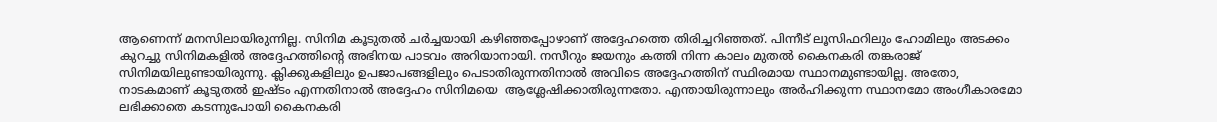ആണെന്ന് മനസിലായിരുന്നില്ല. സിനിമ കൂടുതല്‍ ചര്‍ച്ചയായി കഴിഞ്ഞപ്പോഴാണ് അദ്ദേഹത്തെ തിരിച്ചറിഞ്ഞത്. പിന്നീട് ലൂസിഫറിലും ഹോമിലും അടക്കം കുറച്ചു സിനിമകളില്‍ അദ്ദേഹത്തിന്റെ അഭിനയ പാടവം അറിയാനായി. നസീറും ജയനും കത്തി നിന്ന കാലം മുതല്‍ കൈനകരി തങ്കരാജ് സിനിമയിലുണ്ടായിരുന്നു. ക്ലിക്കുകളിലും ഉപജാപങ്ങളിലും പെടാതിരുന്നതിനാല്‍ അവിടെ അദ്ദേഹത്തിന് സ്ഥിരമായ സ്ഥാനമുണ്ടായില്ല. അതോ, നാടകമാണ് കൂടുതല്‍ ഇഷ്ടം എന്നതിനാല്‍ അദ്ദേഹം സിനിമയെ  ആശ്ലേഷിക്കാതിരുന്നതോ. എന്തായിരുന്നാലും അര്‍ഹിക്കുന്ന സ്ഥാനമോ അംഗീകാരമോ ലഭിക്കാതെ കടന്നുപോയി കൈനകരി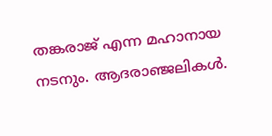തങ്കരാജ് എന്ന മഹാനായ നടനും. ആദരാഞ്ജലികള്‍.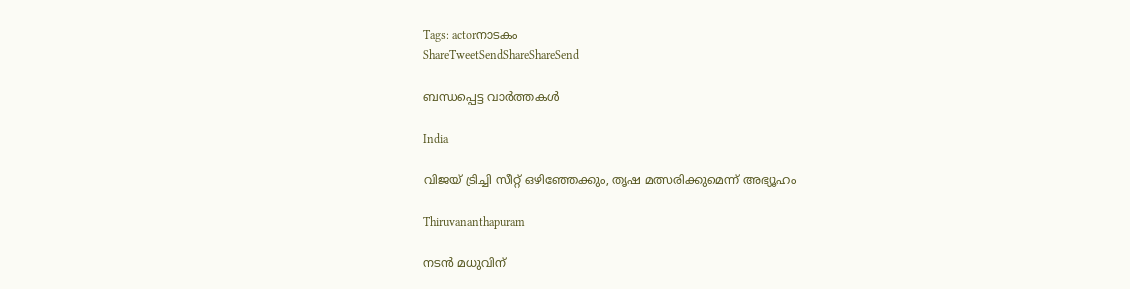Tags: actorനാടകം
ShareTweetSendShareShareSend

ബന്ധപ്പെട്ട വാര്‍ത്തകള്‍

India

വിജയ് ട്രിച്ചി സീറ്റ് ഒഴിഞ്ഞേക്കും, തൃഷ മത്സരിക്കുമെന്ന് അഭ്യൂഹം

Thiruvananthapuram

നടന്‍ മധുവിന്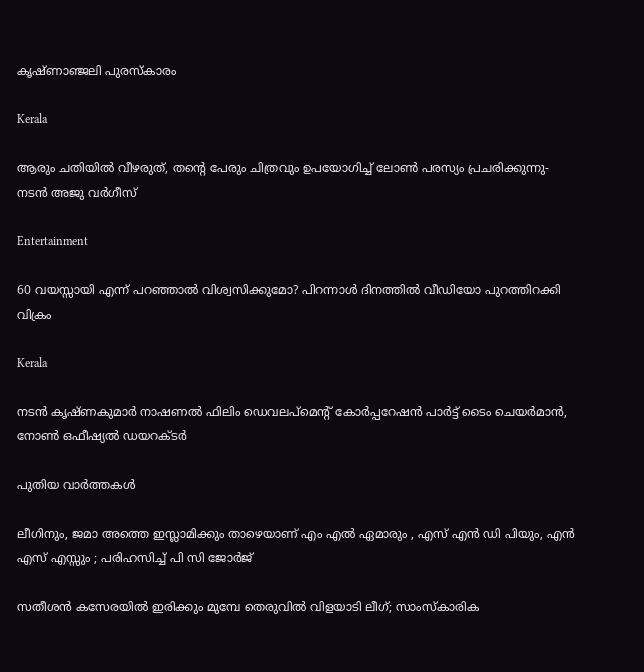കൃഷ്ണാഞ്ജലി പുരസ്‌കാരം

Kerala

ആരും ചതിയില്‍ വീഴരുത്, തന്റെ പേരും ചിത്രവും ഉപയോഗിച്ച് ലോണ്‍ പരസ്യം പ്രചരിക്കുന്നു- നടന്‍ അജു വര്‍ഗീസ്

Entertainment

60 വയസ്സായി എന്ന് പറഞ്ഞാൽ വിശ്വസിക്കുമോ? പിറന്നാൾ ദിനത്തിൽ വീഡിയോ പുറത്തിറക്കി വിക്രം

Kerala

നടന്‍ കൃഷ്ണകുമാര്‍ നാഷണല്‍ ഫിലിം ഡെവലപ്മെന്റ് കോര്‍പ്പറേഷന്‍ പാര്‍ട്ട് ടൈം ചെയര്‍മാന്‍, നോണ്‍ ഒഫീഷ്യല്‍ ഡയറക്ടര്‍

പുതിയ വാര്‍ത്തകള്‍

ലീഗിനും, ജമാ അത്തെ ഇസ്ലാമിക്കും താഴെയാണ് എം എൽ ഏമാരും , എസ് എൻ ഡി പിയും, എൻ എസ് എസ്സും ; പരിഹസിച്ച് പി സി ജോർജ്

സതീശൻ കസേരയിൽ ഇരിക്കും മുമ്പേ തെരുവിൽ വിളയാടി ലീഗ്; സാംസ്കാരിക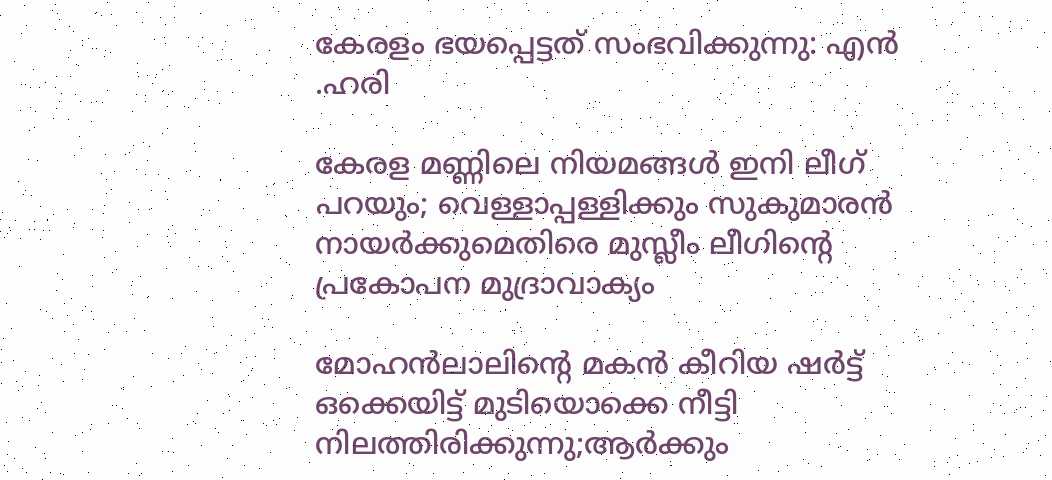കേരളം ഭയപ്പെട്ടത് സംഭവിക്കുന്നു: എൻ .ഹരി

കേരള മണ്ണിലെ നിയമങ്ങൾ ഇനി ലീഗ് പറയും; വെള്ളാപ്പള്ളിക്കും സുകുമാരൻ നായർക്കുമെതിരെ മുസ്ലീം ലീഗിന്റെ പ്രകോപന മുദ്രാവാക്യം

മോഹൻലാലിന്റെ മകൻ കീറിയ ഷർട്ട് ഒക്കെയിട്ട് മുടിയൊക്കെ നീട്ടി നിലത്തിരിക്കുന്നു;ആർക്കും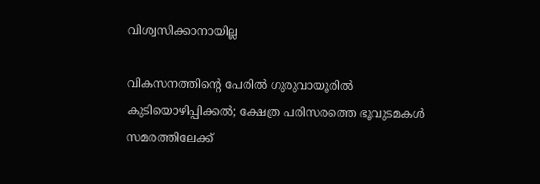വിശ്വസിക്കാനായില്ല

വികസനത്തിന്റെ പേരില്‍ ഗുരുവായൂരില്‍ കുടിയൊഴിപ്പിക്കല്‍; ക്ഷേത്ര പരിസരത്തെ ഭൂവുടമകള്‍ സമരത്തിലേക്ക്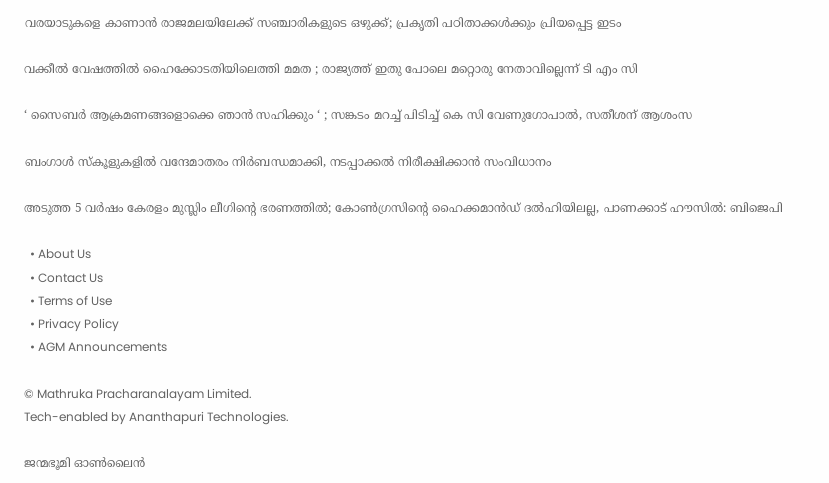വരയാടുകളെ കാണാന്‍ രാജമലയിലേക്ക് സഞ്ചാരികളുടെ ഒഴുക്ക്; പ്രകൃതി പഠിതാക്കള്‍ക്കും പ്രിയപ്പെട്ട ഇടം

വക്കീൽ വേഷത്തിൽ ഹൈക്കോടതിയിലെത്തി മമത ; രാജ്യത്ത് ഇതു പോലെ മറ്റൊരു നേതാവില്ലെന്ന് ടി എം സി

‘ സൈബർ ആക്രമണങ്ങളൊക്കെ ഞാൻ സഹിക്കും ‘ ; സങ്കടം മറച്ച് പിടിച്ച് കെ സി വേണുഗോപാൽ, സതീശന് ആശംസ

ബംഗാൾ സ്‌കൂളുകളിൽ വന്ദേമാതരം നിർബന്ധമാക്കി, നടപ്പാക്കൽ നിരീക്ഷിക്കാൻ സംവിധാനം

അടുത്ത 5 വർഷം കേരളം മുസ്ലിം ലീഗിന്റെ ഭരണത്തിൽ; കോൺഗ്രസിന്റെ ഹൈക്കമാൻഡ് ദൽഹിയിലല്ല, പാണക്കാട് ഹൗസിൽ: ബിജെപി

  • About Us
  • Contact Us
  • Terms of Use
  • Privacy Policy
  • AGM Announcements

© Mathruka Pracharanalayam Limited.
Tech-enabled by Ananthapuri Technologies.

ജന്മഭൂമി ഓണ്‍ലൈന്‍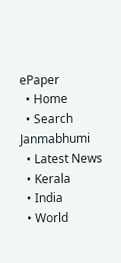ePaper
  • Home
  • Search Janmabhumi
  • Latest News
  • Kerala
  • India
  • World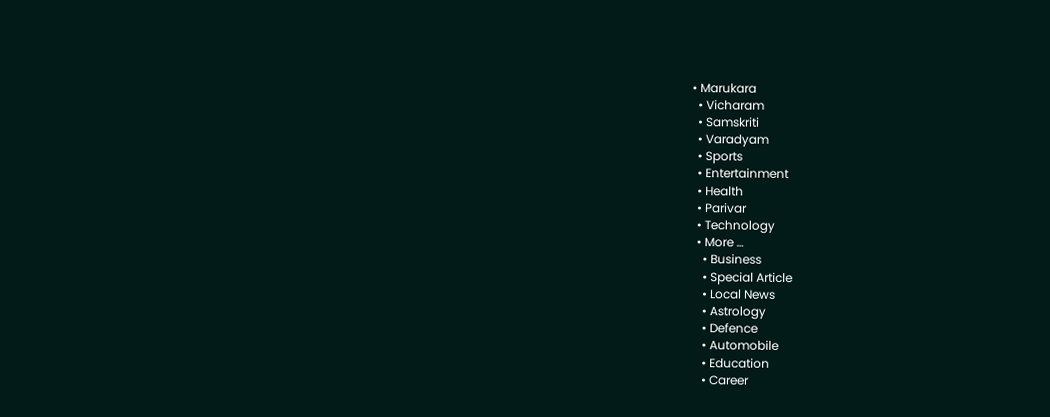• Marukara
  • Vicharam
  • Samskriti
  • Varadyam
  • Sports
  • Entertainment
  • Health
  • Parivar
  • Technology
  • More …
    • Business
    • Special Article
    • Local News
    • Astrology
    • Defence
    • Automobile
    • Education
    • Career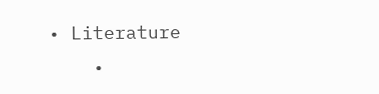• Literature
    •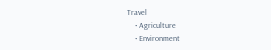Travel
    • Agriculture
    • Environment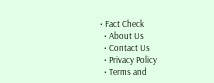• Fact Check
  • About Us
  • Contact Us
  • Privacy Policy
  • Terms and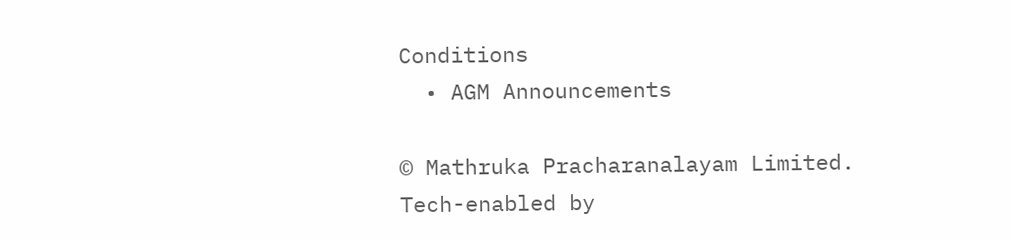Conditions
  • AGM Announcements

© Mathruka Pracharanalayam Limited.
Tech-enabled by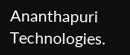Ananthapuri Technologies.